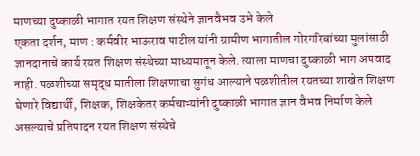माणच्या दुष्काळी भागात रयत शिक्षण संस्थेने ज्ञानवैभव उभे केले
एकता दर्शन, माण : कर्मवीर भाऊराव पाटील यांनी ग्रामीण भागातील गोरगरिबांच्या मुलांसाठी ज्ञानदानाचे कार्य रयत शिक्षण संस्थेच्या माध्यमातून केले. त्याला माणचा दुष्काळी भाग अपवाद नाही. पळशीच्या समृद्ध मातीला शिक्षणाचा सुगंध आल्याने पळशीतील रयतच्या शाखेत शिक्षण घेणारे विद्यार्थी, शिक्षक, शिक्षकेतर कर्मचाऱ्यांनी दुष्काळी भागात ज्ञान वैभव निर्माण केले असल्याचे प्रतिपादन रयत शिक्षण संस्थेचे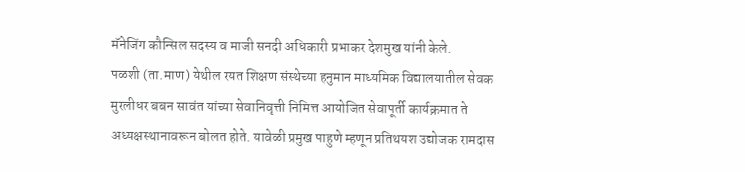मॅनेजिंग कौन्सिल सदस्य व माजी सनदी अधिकारी प्रभाकर देशमुख यांनी केले.
पळशी (ता.माण) येथील रयत शिक्षण संस्थेच्या हनुमान माध्यमिक विद्यालयातील सेवक मुरलीधर बबन सावंत यांच्या सेवानिवृत्ती निमित्त आयोजित सेवापूर्ती कार्यक्रमात ते अध्यक्षस्थानावरून बोलत होते. यावेळी प्रमुख पाहुणे म्हणून प्रतिथयश उद्योजक रामदास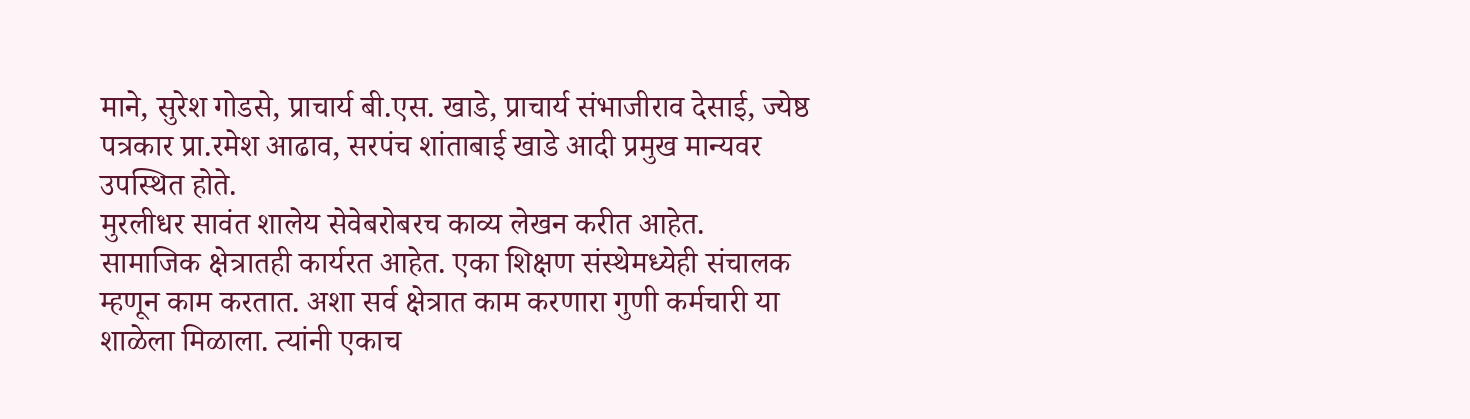माने, सुरेश गोडसे, प्राचार्य बी.एस. खाडे, प्राचार्य संभाजीराव देसाई, ज्येष्ठ पत्रकार प्रा.रमेश आढाव, सरपंच शांताबाई खाडे आदी प्रमुख मान्यवर उपस्थित होते.
मुरलीधर सावंत शालेय सेवेबरोबरच काव्य लेखन करीत आहेत. सामाजिक क्षेत्रातही कार्यरत आहेत. एका शिक्षण संस्थेमध्येही संचालक म्हणून काम करतात. अशा सर्व क्षेत्रात काम करणारा गुणी कर्मचारी या शाळेला मिळाला. त्यांनी एकाच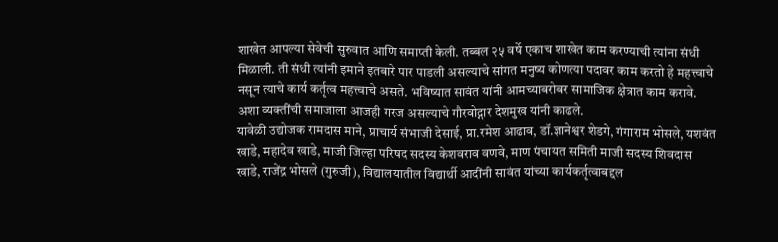शाखेत आपल्या सेवेची सुरुवात आणि समाप्ती केली. तब्बल २५ वर्षे एकाच शाखेत काम करण्याची त्यांना संधी मिळाली. ती संधी त्यांनी इमाने इतबारे पार पाडली असल्याचे सांगत मनुष्य कोणत्या पदावर काम करतो हे महत्त्वाचे नसून त्याचे कार्य कर्तृत्व महत्त्वाचे असते. भविष्यात सावंत यांनी आमच्याबरोबर सामाजिक क्षेत्रात काम करावे. अशा व्यक्तींची समाजाला आजही गरज असल्याचे गौरवोद्गार देशमुख यांनी काढले.
यावेळी उद्योजक रामदास माने, प्राचार्य संभाजी देसाई, प्रा.रमेश आढाव, डॉ.ज्ञानेश्वर शेडगे, गंगाराम भोसले, यशवंत खाडे, महादेव खाडे, माजी जिल्हा परिषद सदस्य केशवराव वणवे, माण पंचायत समिती माजी सदस्य शिवदास खाडे, राजेंद्र भोसले (गुरुजी), विद्यालयातील विद्यार्थी आदींनी सावंत यांच्या कार्यकर्तृत्वाबद्दल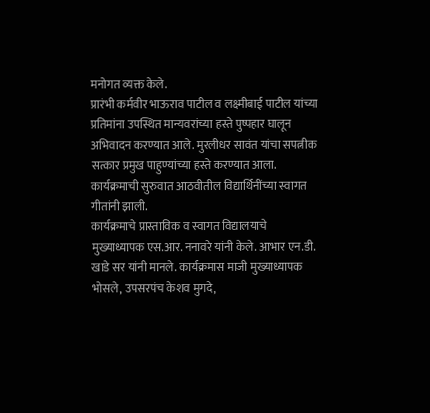मनोगत व्यक्त केले.
प्रारंभी कर्मवीर भाऊराव पाटील व लक्ष्मीबाई पाटील यांच्या प्रतिमांना उपस्थित मान्यवरांच्या हस्ते पुष्पहार घालून अभिवादन करण्यात आले. मुरलीधर सावंत यांचा सपत्नीक सत्कार प्रमुख पाहुण्यांच्या हस्ते करण्यात आला. कार्यक्रमाची सुरुवात आठवीतील विद्यार्थिनींच्या स्वागत गीतांनी झाली.
कार्यक्रमाचे प्रास्ताविक व स्वागत विद्यालयाचे मुख्याध्यापक एस.आर. ननावरे यांनी केले. आभार एन.डी. खाडे सर यांनी मानले. कार्यक्रमास माजी मुख्याध्यापक भोसले, उपसरपंच केशव मुगदे,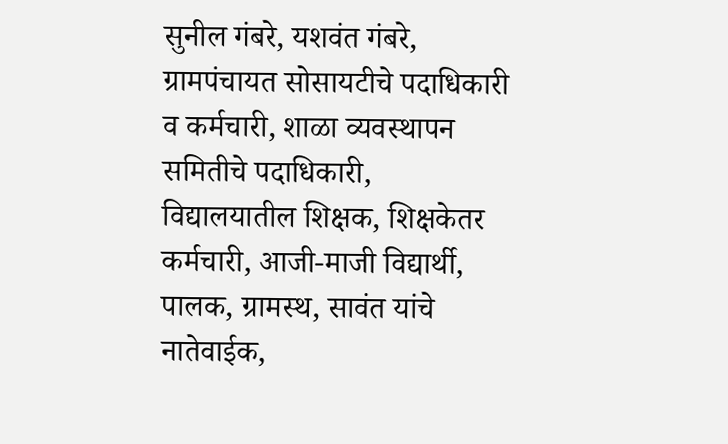सुनील गंबरे, यशवंत गंबरे, ग्रामपंचायत सोसायटीचे पदाधिकारी व कर्मचारी, शाळा व्यवस्थापन समितीचे पदाधिकारी, विद्यालयातील शिक्षक, शिक्षकेतर कर्मचारी, आजी-माजी विद्यार्थी, पालक, ग्रामस्थ, सावंत यांचे नातेवाईक,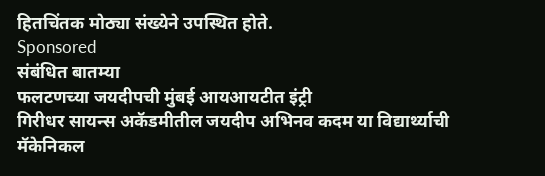हितचिंतक मोठ्या संख्येने उपस्थित होते.
Sponsored
संबंधित बातम्या
फलटणच्या जयदीपची मुंबई आयआयटीत इंट्री
गिरीधर सायन्स अकॅडमीतील जयदीप अभिनव कदम या विद्यार्थ्याची मॅकेनिकल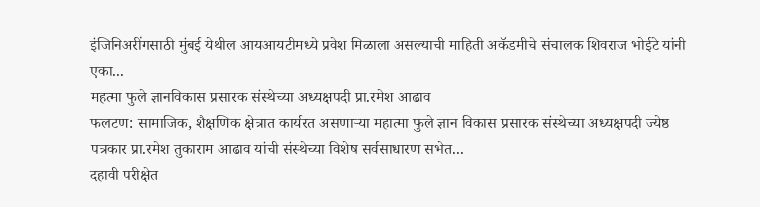इंजिनिअरींगसाठी मुंबई येथील आयआयटीमध्ये प्रवेश मिळाला असल्याची माहिती अकॅडमीचे संचालक शिवराज भोईटे यांनी एका...
महत्मा फुले ज्ञानविकास प्रसारक संस्थेच्या अध्यक्षपदी प्रा.रमेश आढाव
फलटण: सामाजिक, शैक्षणिक क्षेत्रात कार्यरत असणाऱ्या महात्मा फुले ज्ञान विकास प्रसारक संस्थेच्या अध्यक्षपदी ज्येष्ठ पत्रकार प्रा.रमेश तुकाराम आढाव यांची संस्थेच्या विशेष सर्वसाधारण सभेत...
दहावी परीक्षेत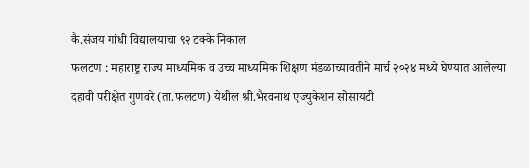कै.संजय गांधी विद्यालयाचा ९२ टक्के निकाल
फलटण : महाराष्ट्र राज्य माध्यमिक व उच्च माध्यमिक शिक्षण मंडळाच्यावतीने मार्च २०२४ मध्ये घेण्यात आलेल्या दहावी परीक्षेत गुणवरे (ता.फलटण) येथील श्री.भैरवनाथ एज्युकेशन सोसायटी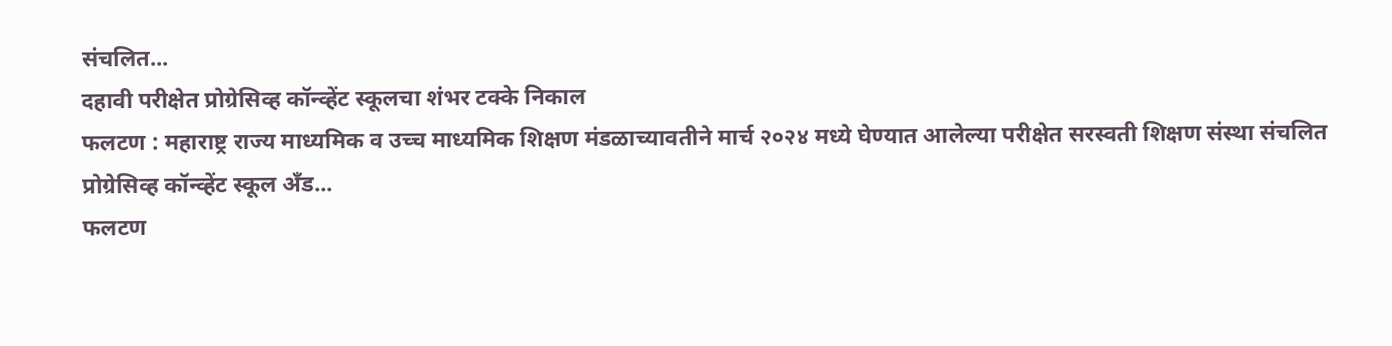संचलित...
दहावी परीक्षेत प्रोग्रेसिव्ह कॉन्व्हेंट स्कूलचा शंभर टक्के निकाल
फलटण : महाराष्ट्र राज्य माध्यमिक व उच्च माध्यमिक शिक्षण मंडळाच्यावतीने मार्च २०२४ मध्ये घेण्यात आलेल्या परीक्षेत सरस्वती शिक्षण संस्था संचलित प्रोग्रेसिव्ह कॉन्व्हेंट स्कूल अँड...
फलटण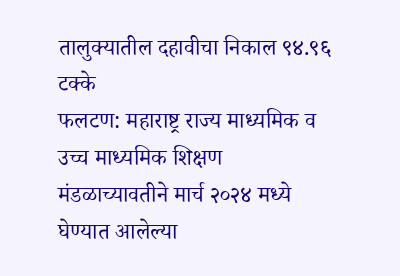तालुक्यातील दहावीचा निकाल ९४.९६ टक्के
फलटण: महाराष्ट्र राज्य माध्यमिक व उच्च माध्यमिक शिक्षण मंडळाच्यावतीने मार्च २०२४ मध्ये घेण्यात आलेल्या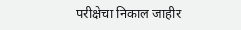परीक्षेचा निकाल जाहीर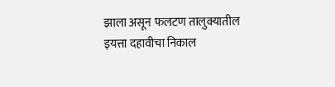झाला असून फलटण तालुक्यातील इयत्ता दहावीचा निकाल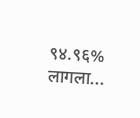९४.९६% लागला...